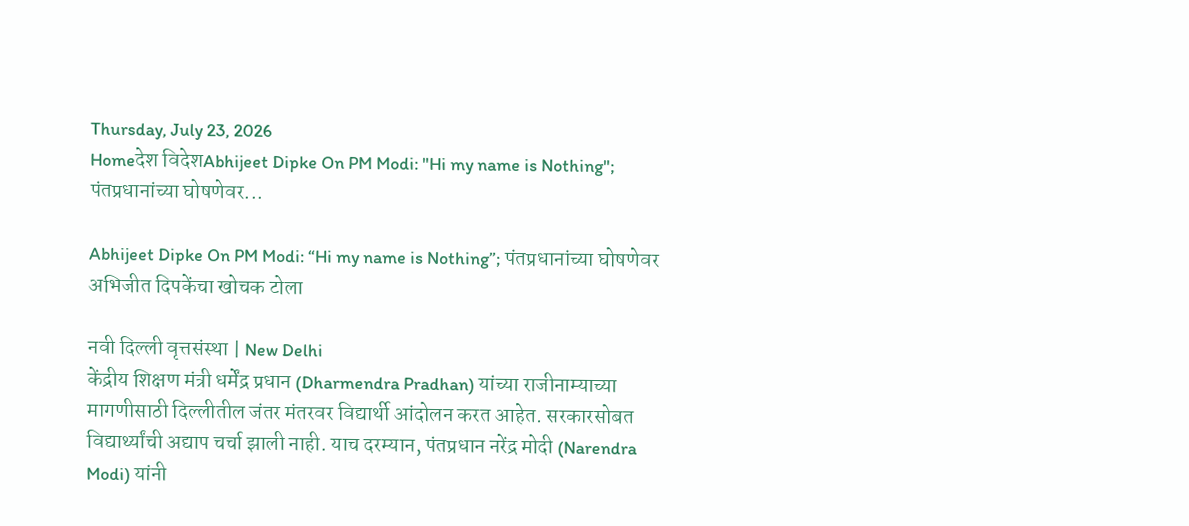Thursday, July 23, 2026
Homeदेश विदेशAbhijeet Dipke On PM Modi: "Hi my name is Nothing"; पंतप्रधानांच्या घोषणेवर...

Abhijeet Dipke On PM Modi: “Hi my name is Nothing”; पंतप्रधानांच्या घोषणेवर अभिजीत दिपकेंचा खोचक टोला

नवी दिल्ली वृत्तसंस्था | New Delhi
केंद्रीय शिक्षण मंत्री धर्मेंद्र प्रधान (Dharmendra Pradhan) यांच्या राजीनाम्याच्या मागणीसाठी दिल्लीतील जंतर मंतरवर विद्यार्थी आंदोलन करत आहेत. सरकारसोबत विद्यार्थ्यांची अद्याप चर्चा झाली नाही. याच दरम्यान, पंतप्रधान नरेंद्र मोदी (Narendra Modi) यांनी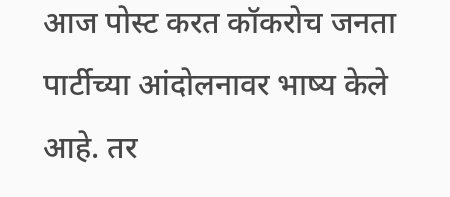आज पोस्ट करत कॉकरोच जनता पार्टीच्या आंदोलनावर भाष्य केले आहे. तर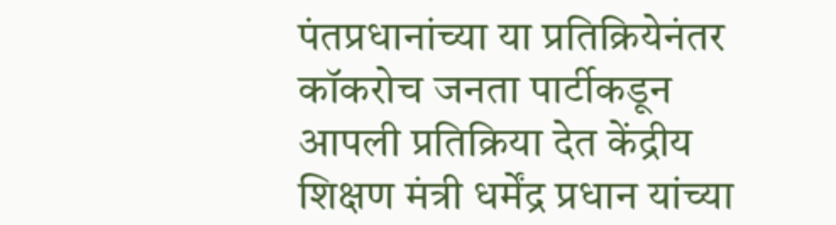पंतप्रधानांच्या या प्रतिक्रियेनंतर कॉकरोच जनता पार्टीकडून आपली प्रतिक्रिया देत केंद्रीय शिक्षण मंत्री धर्मेंद्र प्रधान यांच्या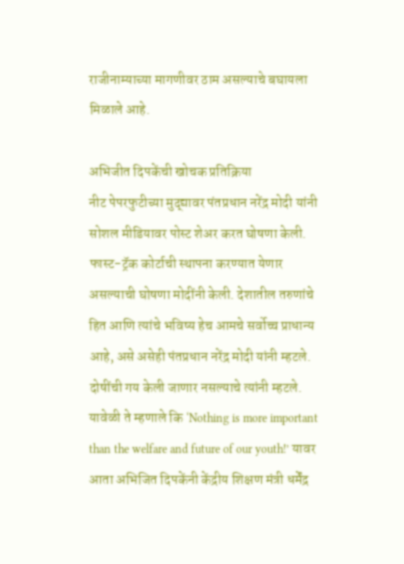राजीनाम्याच्या मागणीवर ठाम असल्याचे बघायला मिळाले आहे.

अभिजीत दिपकेंची खोचक प्रतिक्रिया
नीट पेपरफुटीच्या मुद्द्यावर पंतप्रधान नरेंद्र मोदी यांनी सोशल मीडियावर पोस्ट शेअर करत घोषणा केली. फास्ट-ट्रॅक कोर्टाची स्थापना करण्यात येणार असल्याची घोषणा मोदींनी केली. देशातील तरुणांचे हित आणि त्यांचे भविष्य हेच आमचे सर्वोच्च प्राधान्य आहे, असे असेही पंतप्रधान नरेंद्र मोदी यांनी म्हटले. दोषींची गय केली जाणार नसल्याचे त्यांनी म्हटले. यावेळी ते म्हणाले कि ‘Nothing is more important than the welfare and future of our youth!’ यावर आता अभिजित दिपकेंनी केंद्रीय शिक्षण मंत्री धर्मेंद्र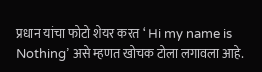प्रधान यांचा फोटो शेयर करत ‘ Hi my name is Nothing’ असे म्हणत खोचक टोला लगावला आहे.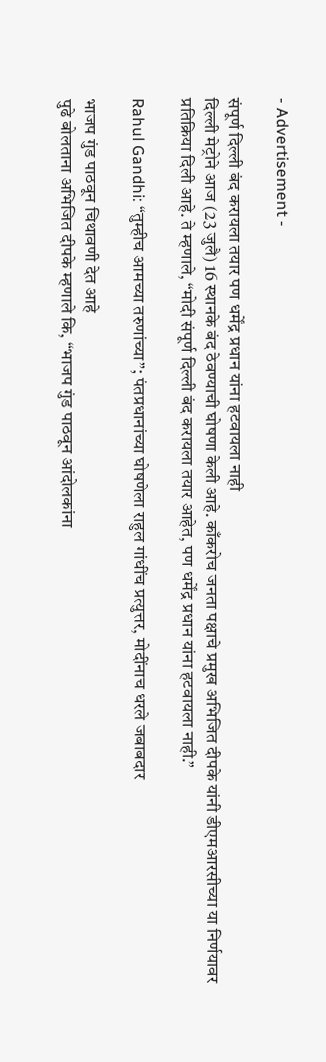- Advertisement -

संपूर्ण दिल्ली बंद करायला तयार पण धर्मेंद्र प्रधान यांना हटवायला नाही
दिल्ली मेट्रोने आज (23 जुलै) 16 स्थानके बंद ठेवण्याची घोषणा केली आहे. काँकरोच जनता पक्षाचे प्रमुख अभिजित दीपके यांनी डीएमआरसीच्या या निर्णयावर प्रतिक्रिया दिली आहे. ते म्हणाले, “मोदी संपूर्ण दिल्ली बंद करायला तयार आहेत, पण धर्मेंद्र प्रधान यांना हटवायला नाही.”

Rahul Gandhi: “तुम्हीच आमच्या तरुणांच्या”; पंतप्रधानांच्या घोषणेला राहुल गांधींच प्रत्युत्तर, मोदींनाच धरले जबाबदार

भाजप गुंड पाठवून चिथावणी देत आहे
पुढे बोलताना अभिजित दीपके म्हणाले कि, “भाजप गुंड पाठवून आंदोलकांना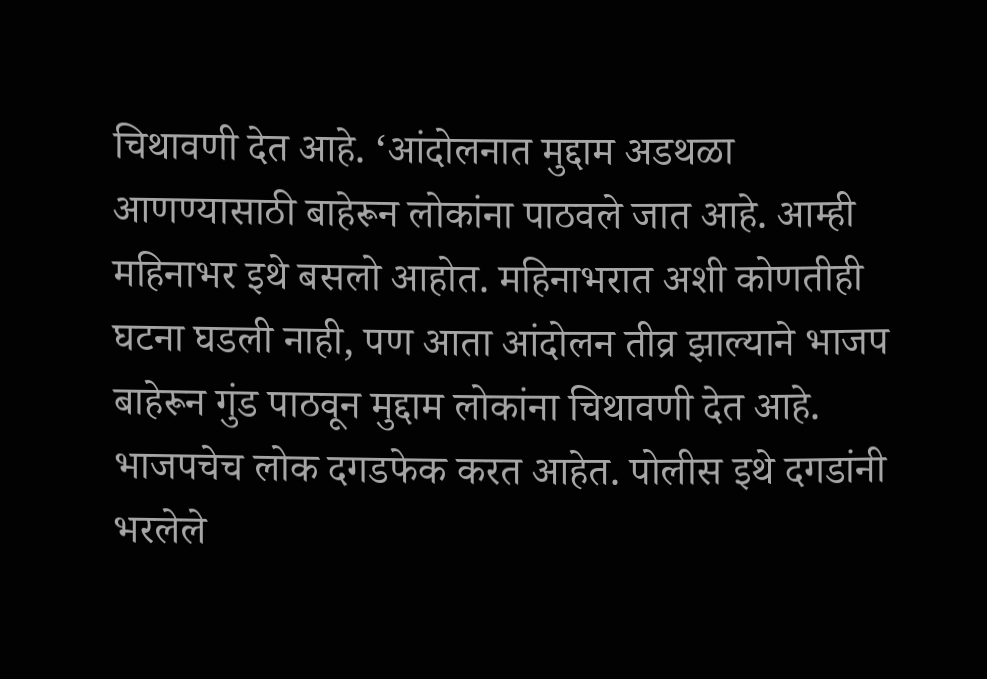चिथावणी देत आहे. ‘आंदोलनात मुद्दाम अडथळा आणण्यासाठी बाहेरून लोकांना पाठवले जात आहे. आम्ही महिनाभर इथे बसलो आहोत. महिनाभरात अशी कोणतीही घटना घडली नाही, पण आता आंदोलन तीव्र झाल्याने भाजप बाहेरून गुंड पाठवून मुद्दाम लोकांना चिथावणी देत आहे. भाजपचेच लोक दगडफेक करत आहेत. पोलीस इथे दगडांनी भरलेले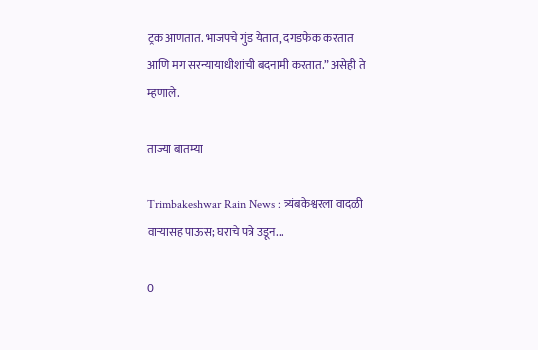ट्रक आणतात. भाजपचे गुंड येतात, दगडफेक करतात आणि मग सरन्यायाधीशांची बदनामी करतात.” असेही ते म्हणाले.

ताज्या बातम्या

Trimbakeshwar Rain News : त्र्यंबकेश्वरला वादळी वाऱ्यासह पाऊस; घराचे पत्रे उडून...

0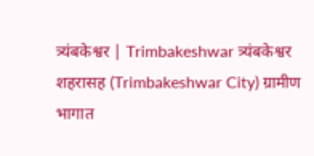त्र्यंबकेश्वर | Trimbakeshwar त्र्यंबकेश्वर शहरासह (Trimbakeshwar City) ग्रामीण भागात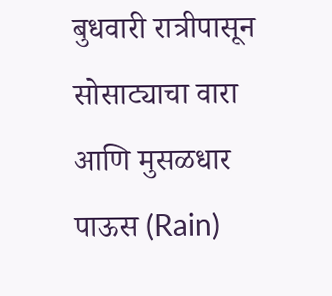बुधवारी रात्रीपासून सोसाट्याचा वारा आणि मुसळधार पाऊस (Rain)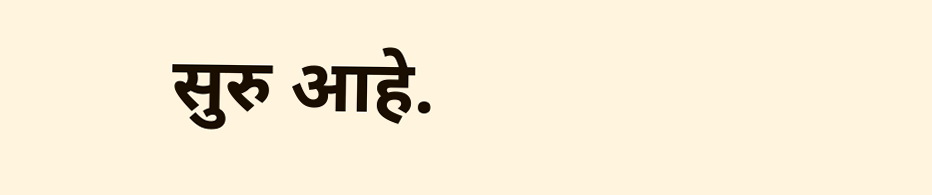सुरु आहे.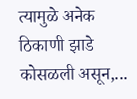त्यामुळे अनेक ठिकाणी झाडे कोसळली असून,...